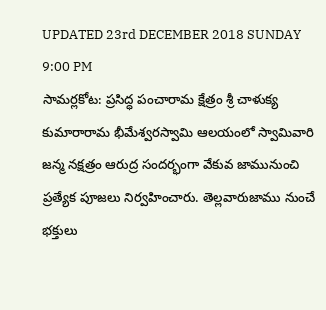UPDATED 23rd DECEMBER 2018 SUNDAY 9:00 PM
సామర్లకోట: ప్రసిద్ధ పంచారామ క్షేత్రం శ్రీ చాళుక్య కుమారారామ భీమేశ్వరస్వామి ఆలయంలో స్వామివారి జన్మ నక్షత్రం ఆరుద్ర సందర్భంగా వేకువ జామునుంచి ప్రత్యేక పూజలు నిర్వహించారు. తెల్లవారుజాము నుంచే భక్తులు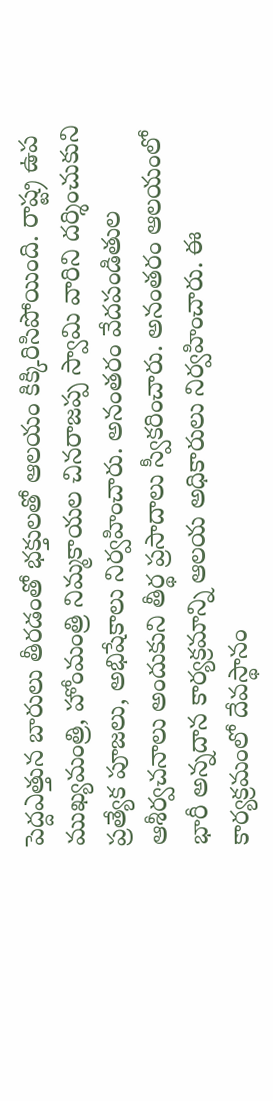పెద్దఎత్తున బారులు తీరడంతో భక్తులతో ఆలయం కిక్కిరిసిపోయింది. రాష్ట్ర ఉప ముఖ్యమంత్రి, హోంమంత్రి నిమ్మకాయల చినరాజప్ప స్వామి వారిని దర్శించుకుని ప్రత్యేక పూజలు, అభిషేకాలు నిర్వహించారు. అనంతరం వేదపండితుల ఆశీర్వచనాలు అందుకుని తీర్థ ప్రసాదాలు స్వీకరించారు. అనంతరం ఆలయంలో భారీ అన్నదాన కార్యక్రమాన్ని ఆలయ అధికారులు నిర్వహించారు. ఈ కార్యక్రమంలో దేవస్థానం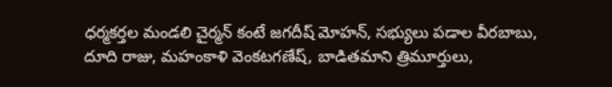ధర్మకర్తల మండలి చైర్మన్ కంటే జగదీష్ మోహన్, సభ్యులు పడాల వీరబాబు, దూది రాజు, మహంకాళి వెంకటగణేష్, బాడితమాని త్రిమూర్తులు,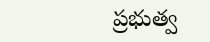ప్రభుత్వ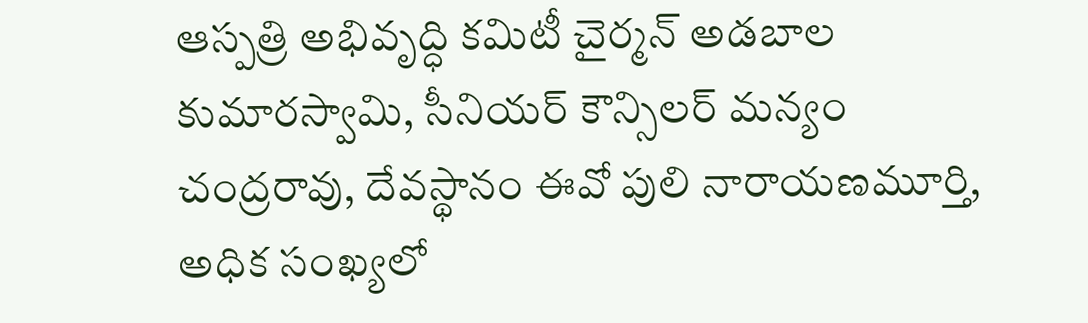ఆస్పత్రి అభివృద్ధి కమిటీ చైర్మన్ అడబాల కుమారస్వామి, సీనియర్ కౌన్సిలర్ మన్యం చంద్రరావు, దేవస్థానం ఈవో పులి నారాయణమూర్తి, అధిక సంఖ్యలో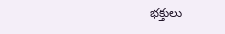భక్తులు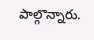పాల్గొన్నారు.